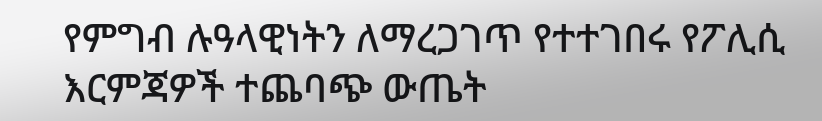የምግብ ሉዓላዊነትን ለማረጋገጥ የተተገበሩ የፖሊሲ እርምጃዎች ተጨባጭ ውጤት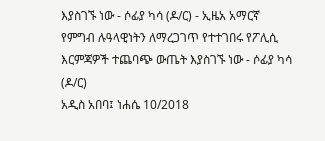እያስገኙ ነው - ሶፊያ ካሳ (ዶ/ር) - ኢዜአ አማርኛ
የምግብ ሉዓላዊነትን ለማረጋገጥ የተተገበሩ የፖሊሲ እርምጃዎች ተጨባጭ ውጤት እያስገኙ ነው - ሶፊያ ካሳ (ዶ/ር)
አዲስ አበባ፤ ነሐሴ 10/2018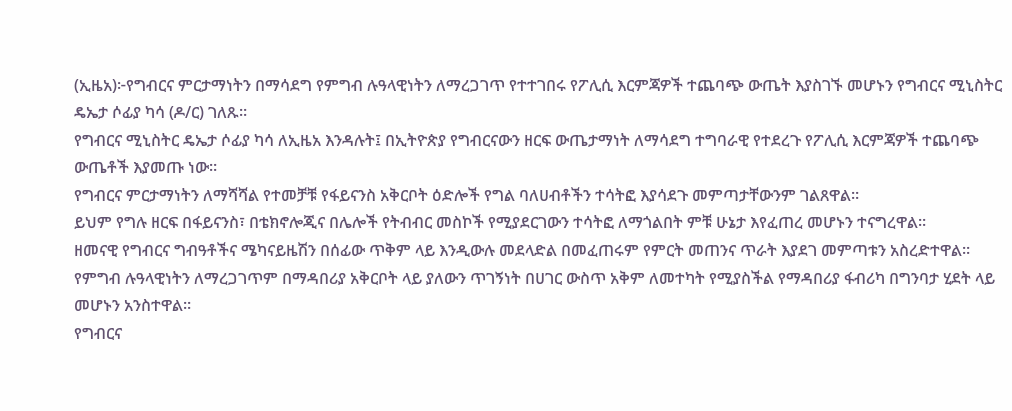(ኢዜአ)፦የግብርና ምርታማነትን በማሳደግ የምግብ ሉዓላዊነትን ለማረጋገጥ የተተገበሩ የፖሊሲ እርምጃዎች ተጨባጭ ውጤት እያስገኙ መሆኑን የግብርና ሚኒስትር ዴኤታ ሶፊያ ካሳ (ዶ/ር) ገለጹ።
የግብርና ሚኒስትር ዴኤታ ሶፊያ ካሳ ለኢዜአ እንዳሉት፤ በኢትዮጵያ የግብርናውን ዘርፍ ውጤታማነት ለማሳደግ ተግባራዊ የተደረጉ የፖሊሲ እርምጃዎች ተጨባጭ ውጤቶች እያመጡ ነው።
የግብርና ምርታማነትን ለማሻሻል የተመቻቹ የፋይናንስ አቅርቦት ዕድሎች የግል ባለሀብቶችን ተሳትፎ እያሳደጉ መምጣታቸውንም ገልጸዋል።
ይህም የግሉ ዘርፍ በፋይናንስ፣ በቴክኖሎጂና በሌሎች የትብብር መስኮች የሚያደርገውን ተሳትፎ ለማጎልበት ምቹ ሁኔታ እየፈጠረ መሆኑን ተናግረዋል።
ዘመናዊ የግብርና ግብዓቶችና ሜካናይዜሽን በሰፊው ጥቅም ላይ እንዲውሉ መደላድል በመፈጠሩም የምርት መጠንና ጥራት እያደገ መምጣቱን አስረድተዋል።
የምግብ ሉዓላዊነትን ለማረጋገጥም በማዳበሪያ አቅርቦት ላይ ያለውን ጥገኝነት በሀገር ውስጥ አቅም ለመተካት የሚያስችል የማዳበሪያ ፋብሪካ በግንባታ ሂደት ላይ መሆኑን አንስተዋል።
የግብርና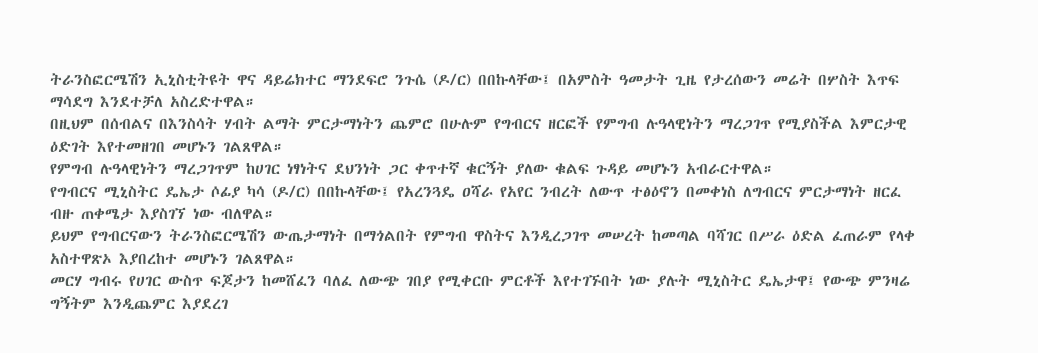ትራንስፎርሜሽን ኢኒስቲትዩት ዋና ዳይሬክተር ማንደፍሮ ንጉሴ (ዶ/ር) በበኩላቸው፤ በአምስት ዓመታት ጊዜ የታረሰውን መሬት በሦስት እጥፍ ማሳደግ እንደተቻለ አስረድተዋል።
በዚህም በሰብልና በእንስሳት ሃብት ልማት ምርታማነትን ጨምሮ በሁሉም የግብርና ዘርፎች የምግብ ሉዓላዊነትን ማረጋገጥ የሚያስችል እምርታዊ ዕድገት እየተመዘገበ መሆኑን ገልጸዋል።
የምግብ ሉዓላዊነትን ማረጋገጥም ከሀገር ነፃነትና ደህንነት ጋር ቀጥተኛ ቁርኝት ያለው ቁልፍ ጉዳይ መሆኑን አብራርተዋል።
የግብርና ሚኒስትር ዴኤታ ሶፊያ ካሳ (ዶ/ር) በበኩላቸው፤ የአረንጓዴ ዐሻራ የአየር ንብረት ለውጥ ተፅዕኖን በመቀነስ ለግብርና ምርታማነት ዘርፈ ብዙ ጠቀሜታ እያስገኘ ነው ብለዋል።
ይህም የግብርናውን ትራንስፎርሜሽን ውጤታማነት በማጎልበት የምግብ ዋስትና እንዲረጋገጥ መሠረት ከመጣል ባሻገር በሥራ ዕድል ፈጠራም የላቀ አስተዋጽኦ እያበረከተ መሆኑን ገልጸዋል።
መርሃ ግብሩ የሀገር ውስጥ ፍጆታን ከመሸፈን ባለፈ ለውጭ ገበያ የሚቀርቡ ምርቶች እየተገኙበት ነው ያሉት ሚኒስትር ዴኤታዋ፤ የውጭ ምንዛሬ ግኝትም እንዲጨምር እያደረገ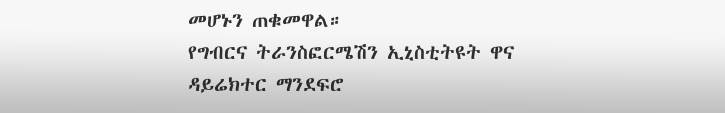መሆኑን ጠቁመዋል።
የግብርና ትራንስፎርሜሽን ኢኒስቲትዩት ዋና ዳይሬክተር ማንደፍሮ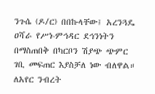ንጉሴ (ዶ/ር) በበኩላቸው፤ አረንጓዴ ዐሻራ የሥነ-ምኅዳር ደኅንነትን በማስጠበቅ በካርቦን ሽያጭ ጭምር ገቢ መፍጠር እያስቻለ ነው ብለዋል።
ለአየር ንብረት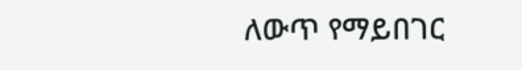ለውጥ የማይበገር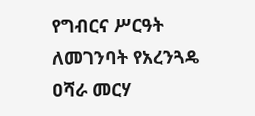የግብርና ሥርዓት ለመገንባት የአረንጓዴ ዐሻራ መርሃ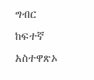ግብር ከፍተኛ አስተዋጽኦ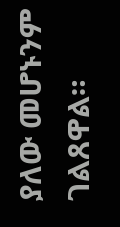ያለው መሆኑንም ገልጸዋል።